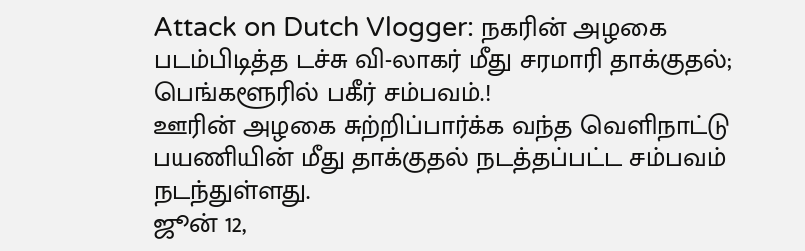Attack on Dutch Vlogger: நகரின் அழகை படம்பிடித்த டச்சு வி-லாகர் மீது சரமாரி தாக்குதல்; பெங்களூரில் பகீர் சம்பவம்.!
ஊரின் அழகை சுற்றிப்பார்க்க வந்த வெளிநாட்டு பயணியின் மீது தாக்குதல் நடத்தப்பட்ட சம்பவம் நடந்துள்ளது.
ஜூன் 12,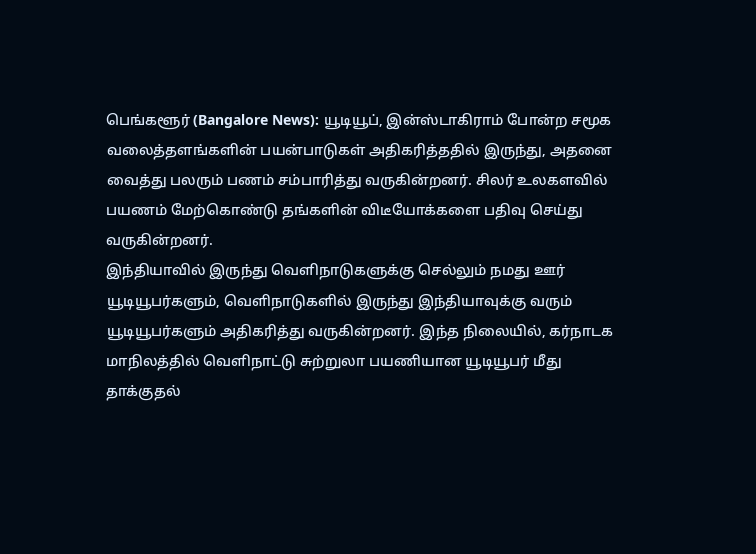பெங்களூர் (Bangalore News): யூடியூப், இன்ஸ்டாகிராம் போன்ற சமூக வலைத்தளங்களின் பயன்பாடுகள் அதிகரித்ததில் இருந்து, அதனை வைத்து பலரும் பணம் சம்பாரித்து வருகின்றனர். சிலர் உலகளவில் பயணம் மேற்கொண்டு தங்களின் விடீயோக்களை பதிவு செய்து வருகின்றனர்.
இந்தியாவில் இருந்து வெளிநாடுகளுக்கு செல்லும் நமது ஊர் யூடியூபர்களும், வெளிநாடுகளில் இருந்து இந்தியாவுக்கு வரும் யூடியூபர்களும் அதிகரித்து வருகின்றனர். இந்த நிலையில், கர்நாடக மாநிலத்தில் வெளிநாட்டு சுற்றுலா பயணியான யூடியூபர் மீது தாக்குதல்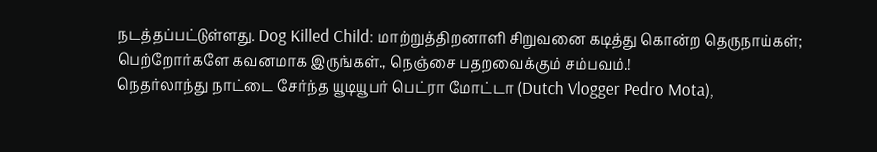நடத்தப்பட்டுள்ளது. Dog Killed Child: மாற்றுத்திறனாளி சிறுவனை கடித்து கொன்ற தெருநாய்கள்; பெற்றோர்களே கவனமாக இருங்கள்., நெஞ்சை பதறவைக்கும் சம்பவம்.!
நெதர்லாந்து நாட்டை சேர்ந்த யூடியூபர் பெட்ரா மோட்டா (Dutch Vlogger Pedro Mota),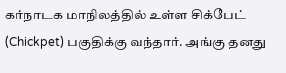கர்நாடக மாநிலத்தில் உள்ள சிக்பேட் (Chickpet) பகுதிக்கு வந்தார். அங்கு தனது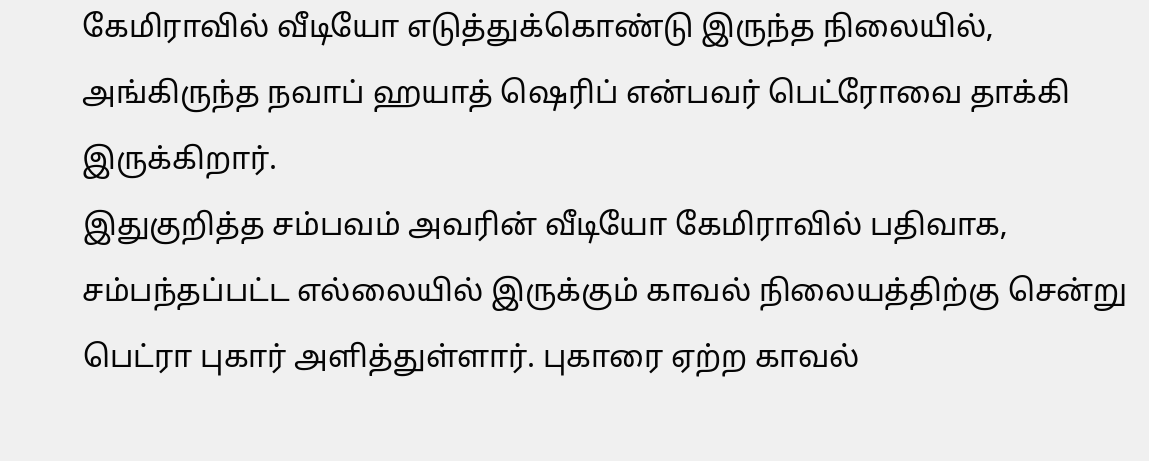கேமிராவில் வீடியோ எடுத்துக்கொண்டு இருந்த நிலையில், அங்கிருந்த நவாப் ஹயாத் ஷெரிப் என்பவர் பெட்ரோவை தாக்கி இருக்கிறார்.
இதுகுறித்த சம்பவம் அவரின் வீடியோ கேமிராவில் பதிவாக, சம்பந்தப்பட்ட எல்லையில் இருக்கும் காவல் நிலையத்திற்கு சென்று பெட்ரா புகார் அளித்துள்ளார். புகாரை ஏற்ற காவல்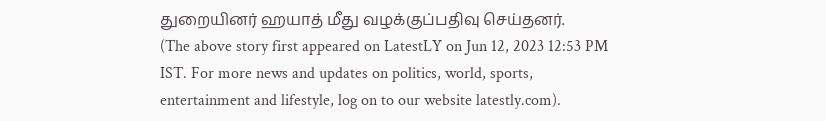துறையினர் ஹயாத் மீது வழக்குப்பதிவு செய்தனர்.
(The above story first appeared on LatestLY on Jun 12, 2023 12:53 PM IST. For more news and updates on politics, world, sports, entertainment and lifestyle, log on to our website latestly.com).